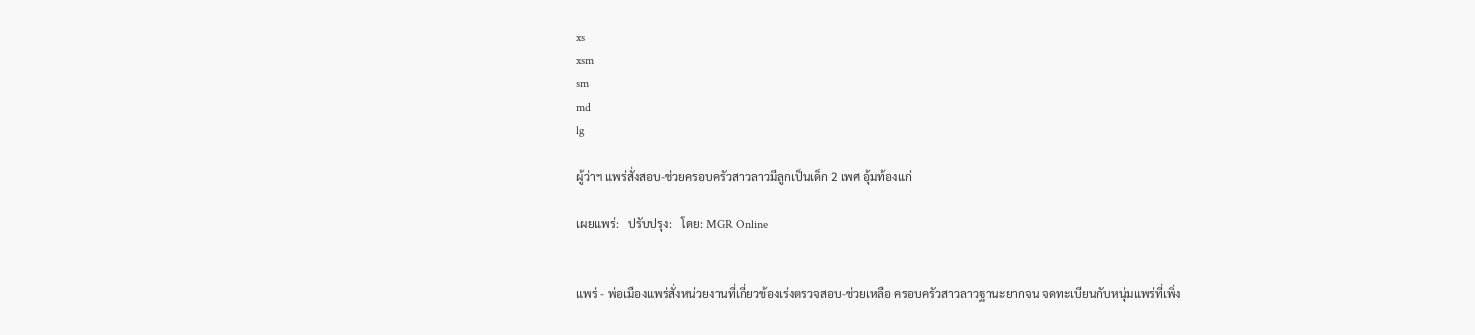xs
xsm
sm
md
lg

ผู้ว่าฯ แพร่สั่งสอบ-ช่วยครอบครัวสาวลาวมีลูกเป็นเด็ก 2 เพศ อุ้มท้องแก่

เผยแพร่:   ปรับปรุง:   โดย: MGR Online


แพร่ - พ่อเมืองแพร่สั่งหน่วยงานที่เกี่ยวข้องเร่งตรวจสอบ-ช่วยเหลือ ครอบครัวสาวลาวฐานะยากจน จดทะเบียนกับหนุ่มแพร่ที่เพิ่ง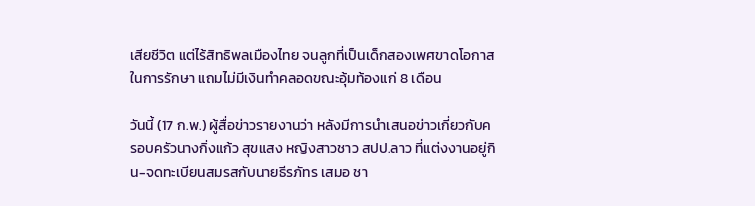เสียชีวิต แต่ไร้สิทธิพลเมืองไทย จนลูกที่เป็นเด็กสองเพศขาดโอกาสในการรักษา แถมไม่มีเงินทำคลอดขณะอุ้มท้องแก่ 8 เดือน

วันนี้ (17 ก.พ.) ผู้สื่อข่าวรายงานว่า หลังมีการนำเสนอข่าวเกี่ยวกับครอบครัวนางกิ่งแก้ว สุขแสง หญิงสาวชาว สปป.ลาว ที่แต่งงานอยู่กิน-จดทะเบียนสมรสกับนายธีรภัทร เสมอ ชา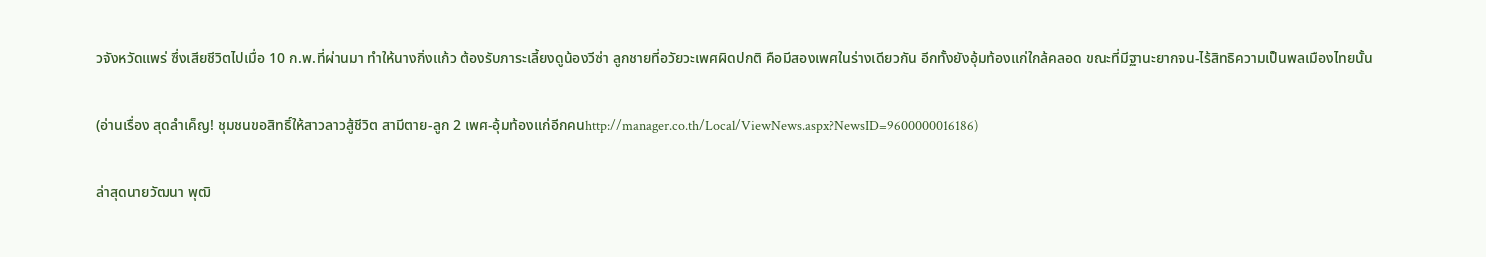วจังหวัดแพร่ ซึ่งเสียชีวิตไปเมื่อ 10 ก.พ.ที่ผ่านมา ทำให้นางกิ่งแก้ว ต้องรับภาระเลี้ยงดูน้องวีซ่า ลูกชายที่อวัยวะเพศผิดปกติ คือมีสองเพศในร่างเดียวกัน อีกทั้งยังอุ้มท้องแก่ใกล้คลอด ขณะที่มีฐานะยากจน-ไร้สิทธิความเป็นพลเมืองไทยนั้น

(อ่านเรื่อง สุดลำเค็ญ! ชุมชนขอสิทธิ์ให้สาวลาวสู้ชีวิต สามีตาย-ลูก 2 เพศ-อุ้มท้องแก่อีกคนhttp://manager.co.th/Local/ViewNews.aspx?NewsID=9600000016186)

ล่าสุดนายวัฒนา พุฒิ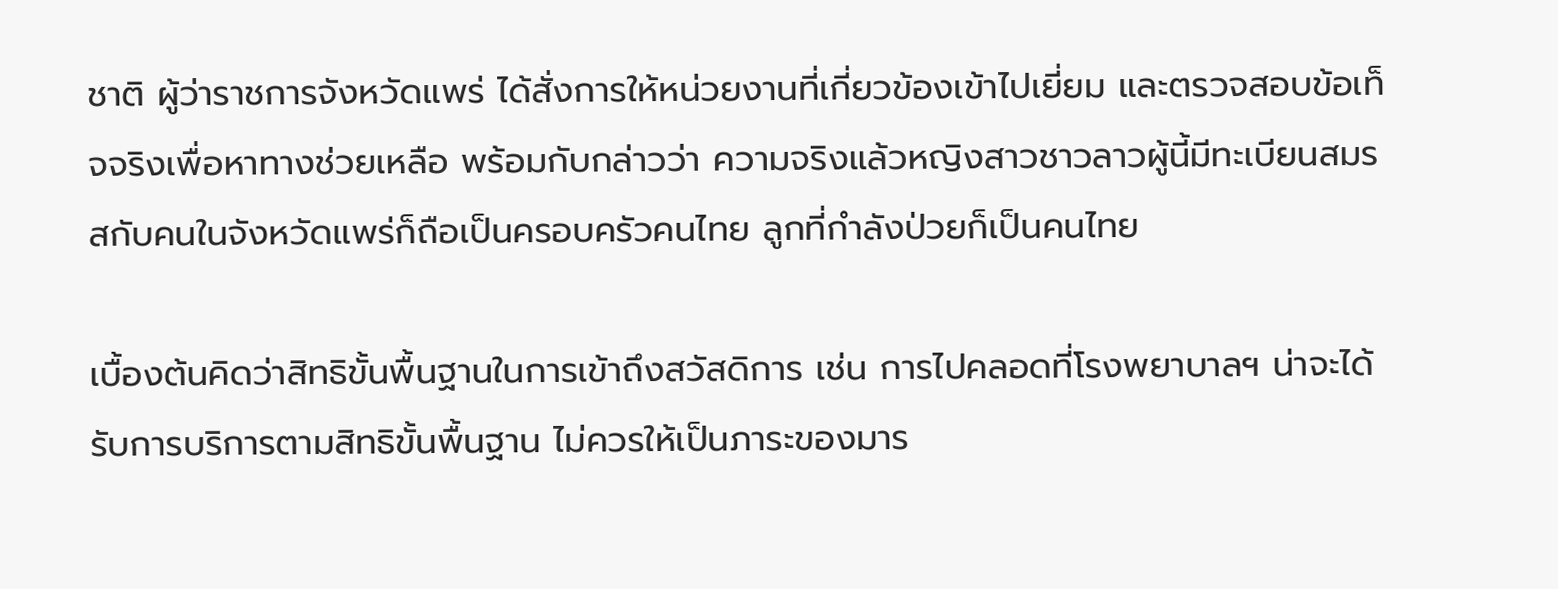ชาติ ผู้ว่าราชการจังหวัดแพร่ ได้สั่งการให้หน่วยงานที่เกี่ยวข้องเข้าไปเยี่ยม และตรวจสอบข้อเท็จจริงเพื่อหาทางช่วยเหลือ พร้อมกับกล่าวว่า ความจริงแล้วหญิงสาวชาวลาวผู้นี้มีทะเบียนสมรสกับคนในจังหวัดแพร่ก็ถือเป็นครอบครัวคนไทย ลูกที่กำลังป่วยก็เป็นคนไทย

เบื้องต้นคิดว่าสิทธิขั้นพื้นฐานในการเข้าถึงสวัสดิการ เช่น การไปคลอดที่โรงพยาบาลฯ น่าจะได้รับการบริการตามสิทธิขั้นพื้นฐาน ไม่ควรให้เป็นภาระของมาร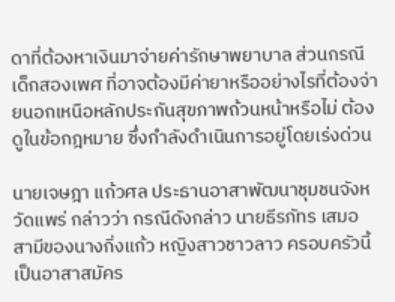ดาที่ต้องหาเงินมาจ่ายค่ารักษาพยาบาล ส่วนกรณีเด็กสองเพศ ที่อาจต้องมีค่ายาหรืออย่างไรที่ต้องจ่ายนอกเหนือหลักประกันสุขภาพถ้วนหน้าหรือไม่ ต้องดูในข้อกฎหมาย ซึ่งกำลังดำเนินการอยู่โดยเร่งด่วน

นายเจษฎา แก้วศล ประธานอาสาพัฒนาชุมชนจังหวัดแพร่ กล่าวว่า กรณีดังกล่าว นายธีรภัทร เสมอ สามีของนางกิ่งแก้ว หญิงสาวชาวลาว ครอบครัวนี้เป็นอาสาสมัคร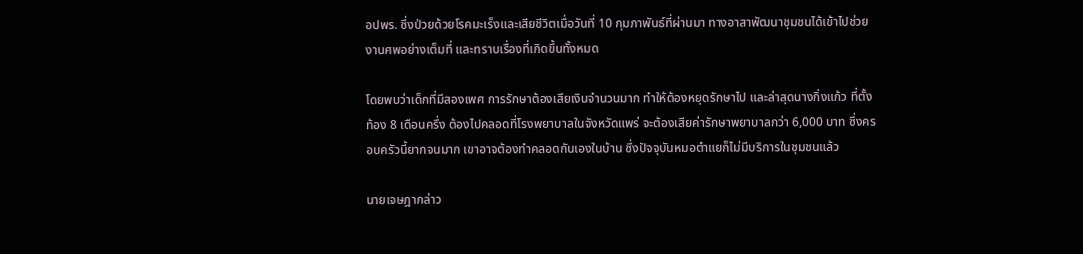อปพร. ซึ่งป่วยด้วยโรคมะเร็งและเสียชีวิตเมื่อวันที่ 10 กุมภาพันธ์ที่ผ่านมา ทางอาสาพัฒนาชุมชนได้เข้าไปช่วยงานศพอย่างเต็มที่ และทราบเรื่องที่เกิดขึ้นทั้งหมด

โดยพบว่าเด็กที่มีสองเพศ การรักษาต้องเสียเงินจำนวนมาก ทำให้ต้องหยุดรักษาไป และล่าสุดนางกิ่งแก้ว ที่ตั้งท้อง 8 เดือนครึ่ง ต้องไปคลอดที่โรงพยาบาลในจังหวัดแพร่ จะต้องเสียค่ารักษาพยาบาลกว่า 6,000 บาท ซึ่งครอบครัวนี้ยากจนมาก เขาอาจต้องทำคลอดกันเองในบ้าน ซึ่งปัจจุบันหมอตำแยก็ไม่มีบริการในชุมชนแล้ว

นายเจษฎากล่าว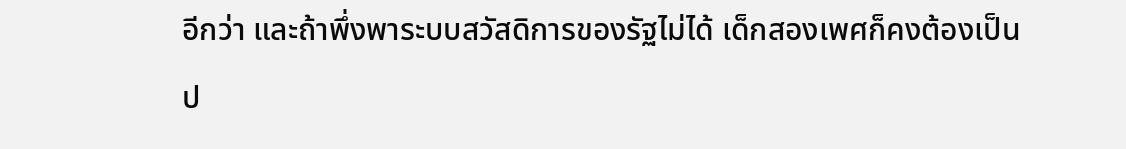อีกว่า และถ้าพึ่งพาระบบสวัสดิการของรัฐไม่ได้ เด็กสองเพศก็คงต้องเป็นป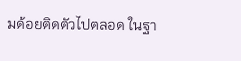มด้อยติดตัวไปตลอด ในฐา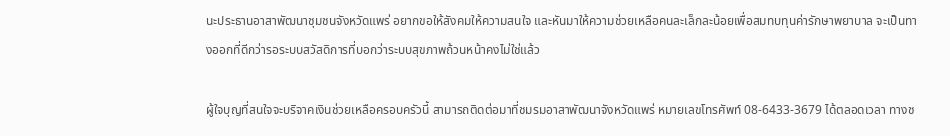นะประธานอาสาพัฒนาชุมชนจังหวัดแพร่ อยากขอให้สังคมให้ความสนใจ และหันมาให้ความช่วยเหลือคนละเล็กละน้อยเพื่อสมทบทุนค่ารักษาพยาบาล จะเป็นทางออกที่ดีกว่ารอระบบสวัสดิการที่บอกว่าระบบสุขภาพถ้วนหน้าคงไม่ใช่แล้ว

ผู้ใจบุญที่สนใจจะบริจาคเงินช่วยเหลือครอบครัวนี้ สามารถติดต่อมาที่ชมรมอาสาพัฒนาจังหวัดแพร่ หมายเลขโทรศัพท์ 08-6433-3679 ได้ตลอดเวลา ทางช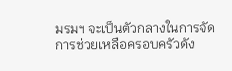มรมฯ จะเป็นตัวกลางในการจัดการช่วยเหลือครอบครัวดัง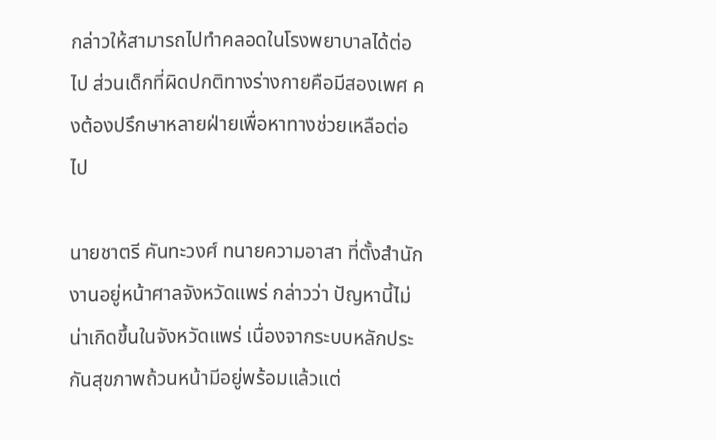กล่าวให้สามารถไปทำคลอดในโรงพยาบาลได้ต่อไป ส่วนเด็กที่ผิดปกติทางร่างกายคือมีสองเพศ คงต้องปรึกษาหลายฝ่ายเพื่อหาทางช่วยเหลือต่อไป

นายชาตรี คันทะวงศ์ ทนายความอาสา ที่ตั้งสำนักงานอยู่หน้าศาลจังหวัดแพร่ กล่าวว่า ปัญหานี้ไม่น่าเกิดขึ้นในจังหวัดแพร่ เนื่องจากระบบหลักประกันสุขภาพถ้วนหน้ามีอยู่พร้อมแล้วแต่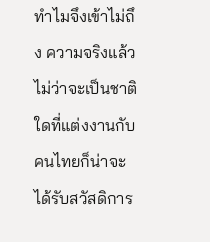ทำไมจึงเข้าไม่ถึง ความจริงแล้วไม่ว่าจะเป็นชาติใดที่แต่งงานกับคนไทยก็น่าจะได้รับสวัสดิการ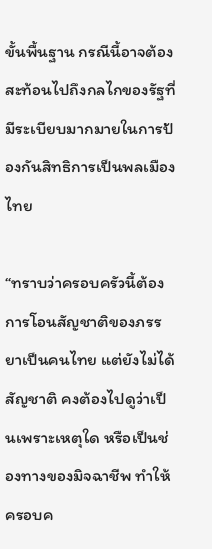ขั้นพื้นฐาน กรณีนี้อาจต้องสะท้อนไปถึงกลไกของรัฐที่มีระเบียบมากมายในการป้องกันสิทธิการเป็นพลเมืองไทย

“ทราบว่าครอบครัวนี้ต้องการโอนสัญชาติของภรรยาเป็นคนไทย แต่ยังไม่ได้สัญชาติ คงต้องไปดูว่าเป็นเพราะเหตุใด หรือเป็นช่องทางของมิจฉาชีพ ทำให้ครอบค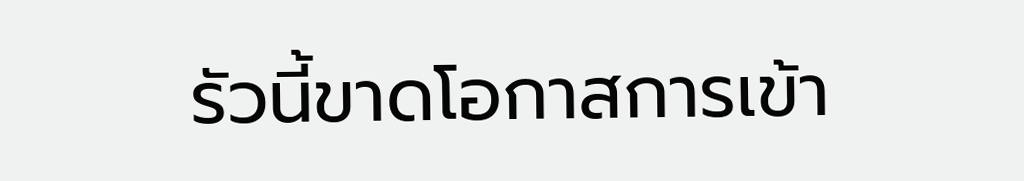รัวนี้ขาดโอกาสการเข้า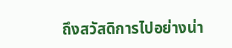ถึงสวัสดิการไปอย่างน่า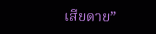เสียดาย”